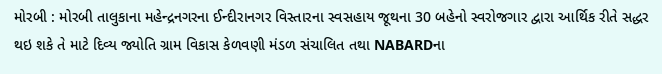મોરબી : મોરબી તાલુકાના મહેન્દ્રનગરના ઈન્દીરાનગર વિસ્તારના સ્વસહાય જૂથના 30 બહેનો સ્વરોજગાર દ્વારા આર્થિક રીતે સદ્ધર થઇ શકે તે માટે દિવ્ય જ્યોતિ ગ્રામ વિકાસ કેળવણી મંડળ સંચાલિત તથા NABARDના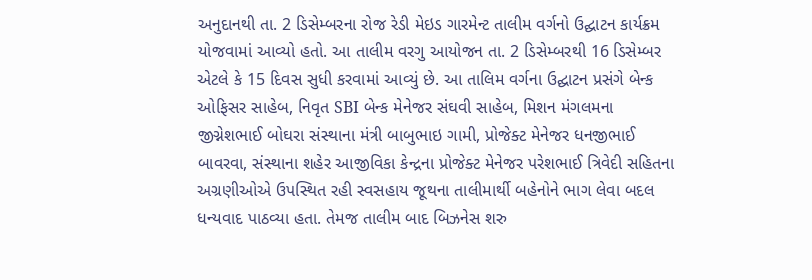અનુદાનથી તા. 2 ડિસેમ્બરના રોજ રેડી મેઇડ ગારમેન્ટ તાલીમ વર્ગનો ઉદ્ઘાટન કાર્યક્રમ યોજવામાં આવ્યો હતો. આ તાલીમ વરગુ આયોજન તા. 2 ડિસેમ્બરથી 16 ડિસેમ્બર એટલે કે 15 દિવસ સુધી કરવામાં આવ્યું છે. આ તાલિમ વર્ગના ઉદ્ઘાટન પ્રસંગે બેન્ક ઓફિસર સાહેબ, નિવૃત SBI બેન્ક મેનેજર સંઘવી સાહેબ, મિશન મંગલમના જીગ્નેશભાઈ બોઘરા સંસ્થાના મંત્રી બાબુભાઇ ગામી, પ્રોજેક્ટ મેનેજર ધનજીભાઈ બાવરવા, સંસ્થાના શહેર આજીવિકા કેન્દ્રના પ્રોજેક્ટ મેનેજર પરેશભાઈ ત્રિવેદી સહિતના અગ્રણીઓએ ઉપસ્થિત રહી સ્વસહાય જૂથના તાલીમાર્થી બહેનોને ભાગ લેવા બદલ ધન્યવાદ પાઠવ્યા હતા. તેમજ તાલીમ બાદ બિઝનેસ શરુ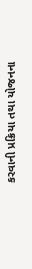કરવાની પ્રક્રિયા તથા યોજનના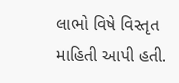લાભો વિષે વિસ્તૃત માહિતી આપી હતી.